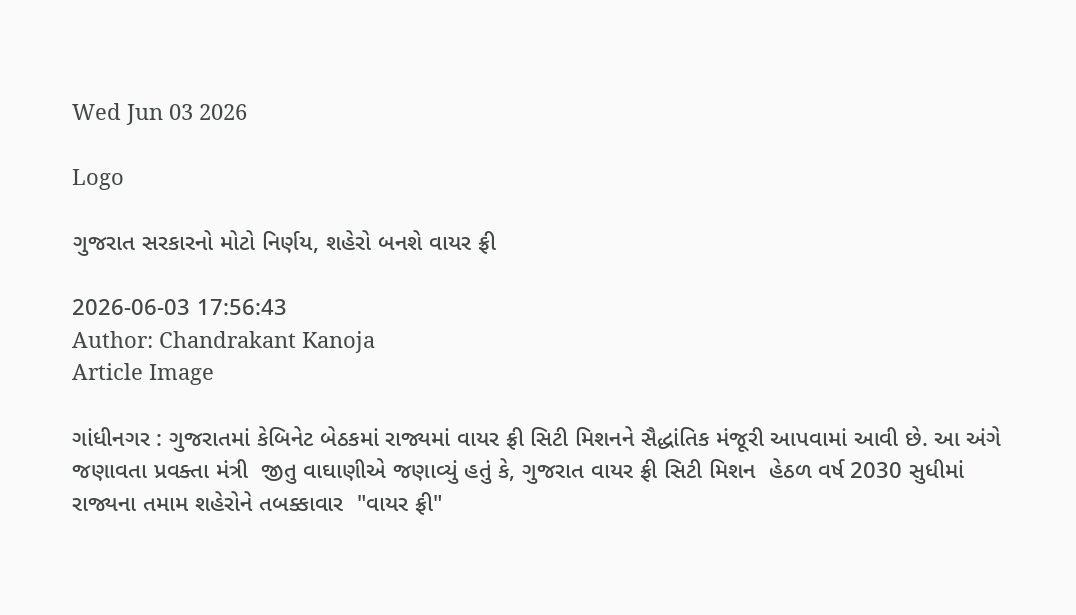Wed Jun 03 2026

Logo

ગુજરાત સરકારનો મોટો નિર્ણય, શહેરો બનશે વાયર ફ્રી

2026-06-03 17:56:43
Author: Chandrakant Kanoja
Article Image

ગાંધીનગર : ગુજરાતમાં કેબિનેટ બેઠકમાં રાજ્યમાં વાયર ફ્રી સિટી મિશનને સૈદ્ધાંતિક મંજૂરી આપવામાં આવી છે. આ અંગે જણાવતા પ્રવક્તા મંત્રી  જીતુ વાઘાણીએ જણાવ્યું હતું કે, ગુજરાત વાયર ફ્રી સિટી મિશન  હેઠળ વર્ષ 2030 સુધીમાં રાજ્યના તમામ શહેરોને તબક્કાવાર  "વાયર ફ્રી"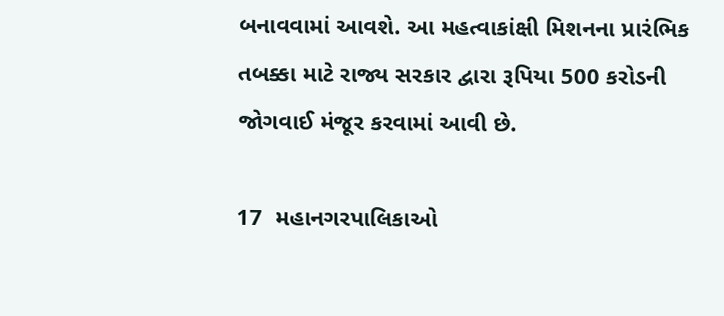બનાવવામાં આવશે. આ મહત્વાકાંક્ષી મિશનના પ્રારંભિક તબક્કા માટે રાજ્ય સરકાર દ્વારા રૂપિયા 500 કરોડની જોગવાઈ મંજૂર કરવામાં આવી છે.

17  મહાનગરપાલિકાઓ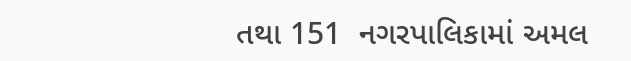તથા 151  નગરપાલિકામાં અમલ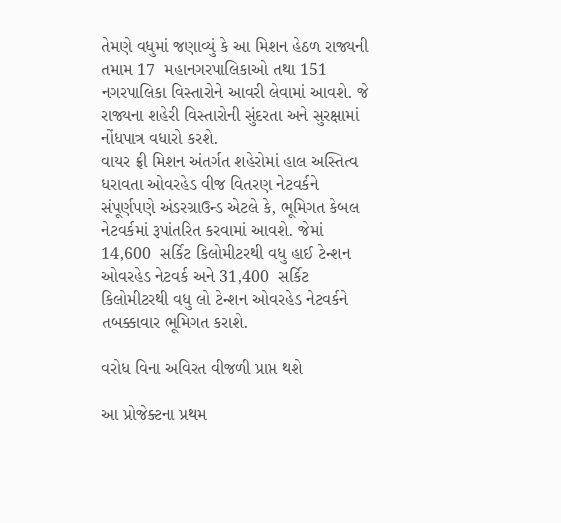તેમણે વધુમાં જણાવ્યું કે આ મિશન હેઠળ રાજ્યની તમામ 17  મહાનગરપાલિકાઓ તથા 151  નગરપાલિકા વિસ્તારોને આવરી લેવામાં આવશે. જે રાજ્યના શહેરી વિસ્તારોની સુંદરતા અને સુરક્ષામાં નોંધપાત્ર વધારો કરશે.
વાયર ફ્રી મિશન અંતર્ગત શહેરોમાં હાલ અસ્તિત્વ ધરાવતા ઓવરહેડ વીજ વિતરણ નેટવર્કને સંપૂર્ણપણે અંડરગ્રાઉન્ડ એટલે કે, ભૂમિગત કેબલ નેટવર્કમાં રૂપાંતરિત કરવામાં આવશે. જેમાં 14,600  સર્કિટ કિલોમીટરથી વધુ હાઈ ટેન્શન ઓવરહેડ નેટવર્ક અને 31,400  સર્કિટ કિલોમીટરથી વધુ લો ટેન્શન ઓવરહેડ નેટવર્કને તબક્કાવાર ભૂમિગત કરાશે.

વરોધ વિના અવિરત વીજળી પ્રાપ્ત થશે

આ પ્રોજેક્ટના પ્રથમ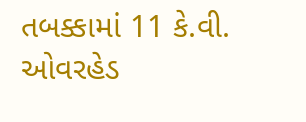તબક્કામાં 11 કે.વી. ઓવરહેડ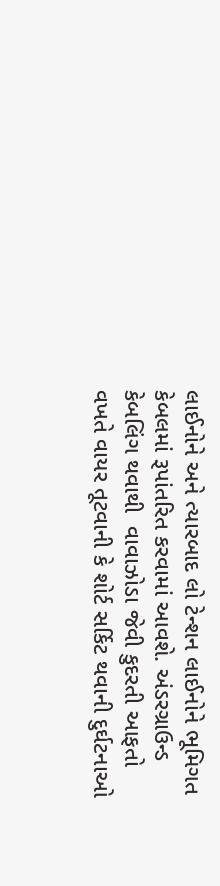લાઈનોને અને ત્યારબાદ લો ટેન્શન લાઈનોને ભૂમિગત કેબલમાં રૂપાંતરિત કરવામાં આવશે. અંડરગ્રાઉન્ડ કેબલિંગ થવાથી  વાવાઝોડા જેવી કુદરતી આફતો વખતે વાયર તૂટવાની કે શોર્ટ સર્કિટ થવાની દુર્ઘટનાઓ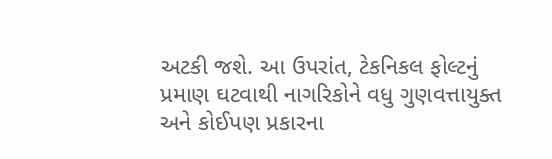અટકી જશે. આ ઉપરાંત, ટેકનિકલ ફોલ્ટનું પ્રમાણ ઘટવાથી નાગરિકોને વધુ ગુણવત્તાયુક્ત અને કોઈપણ પ્રકારના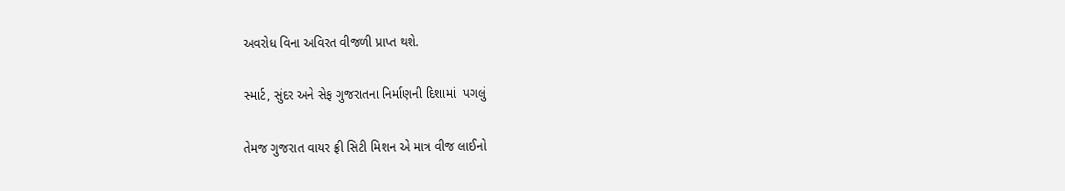અવરોધ વિના અવિરત વીજળી પ્રાપ્ત થશે.

સ્માર્ટ, સુંદર અને સેફ ગુજરાતના નિર્માણની દિશામાં  પગલું

તેમજ ગુજરાત વાયર ફ્રી સિટી મિશન એ માત્ર વીજ લાઈનો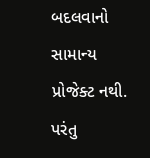બદલવાનો સામાન્ય પ્રોજેક્ટ નથી. પરંતુ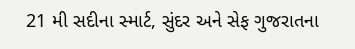21 મી સદીના સ્માર્ટ, સુંદર અને સેફ ગુજરાતના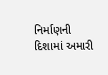નિર્માણની દિશામાં અમારી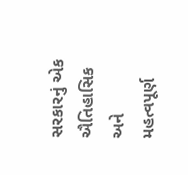સરકારનું એક ઐતિહાસિક અને મહત્વપૂર્ણ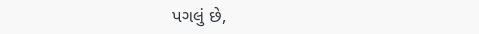પગલું છે,